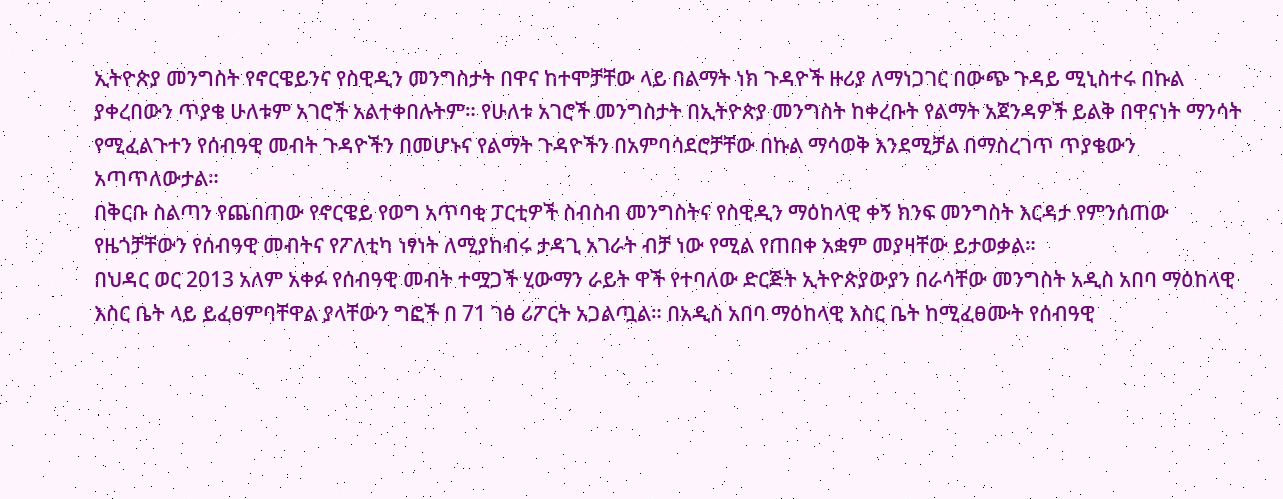ኢትዮጵያ መንግስት የኖርዌይንና የስዊዲን መንግስታት በዋና ከተሞቻቸው ላይ በልማት ነክ ጉዳዮች ዙሪያ ለማነጋገር በውጭ ጉዳይ ሚኒስተሩ በኩል ያቀረበውን ጥያቄ ሁለቱም አገሮች አልተቀበሉትም። የሁለቱ አገሮች መንግስታት በኢትዮጵያ መንግስት ከቀረቡት የልማት አጀንዳዎች ይልቅ በዋናነት ማንሳት የሚፈልጉተን የሰብዓዊ መብት ጉዳዮችን በመሆኑና የልማት ጉዳዮችን በአምባሳደሮቻቸው በኩል ማሳወቅ እንደሚቻል በማስረገጥ ጥያቄውን አጣጥለውታል።
በቅርቡ ስልጣን የጨበጠው የኖርዌይ የወግ አጥባቂ ፓርቲዎች ስብስብ መንግስትና የስዊዲን ማዕከላዊ ቀኝ ክንፍ መንግስት እርዳታ የምንሰጠው የዜጎቻቸውን የሰብዓዊ መብትና የፖለቲካ ነፃነት ለሚያከብሩ ታዳጊ አገራት ብቻ ነው የሚል የጠበቀ አቋም መያዛቸው ይታወቃል።
በህዳር ወር 2013 አለም አቀፉ የሰብዓዊ መብት ተሟጋች ሂውማን ራይት ዋች የተባለው ድርጅት ኢትዮጵያውያን በራሳቸው መንግስት አዲስ አበባ ማዕከላዊ እስር ቤት ላይ ይፈፀምባቸዋል ያላቸውን ግፎች በ 71 ገፅ ሪፖርት አጋልጧል። በአዲስ አበባ ማዕከላዊ እስር ቤት ከሚፈፀሙት የሰብዓዊ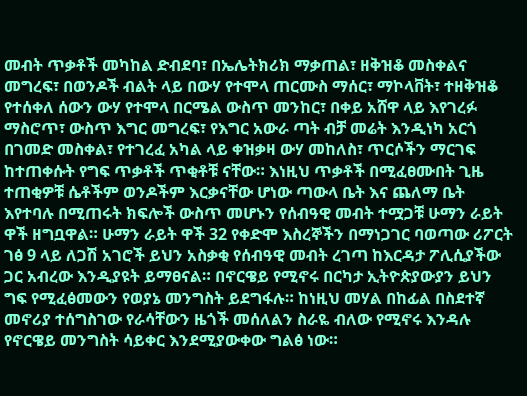መብት ጥቃቶች መካከል ድብደባ፣ በኤሌትክሪክ ማቃጠል፣ ዘቅዝቆ መስቀልና መግረፍ፣ በወንዶች ብልት ላይ በውሃ የተሞላ ጠርሙስ ማሰር፣ ማኮላቨት፣ ተዘቅዝቆ የተሰቀለ ሰውን ውሃ የተሞላ በርሜል ውስጥ መንከር፣ በቀይ አሸዋ ላይ እየገረፉ ማስሮጥ፣ ውስጥ እግር መግረፍ፣ የእግር አውራ ጣት ብቻ መሬት እንዲነካ አርጎ በገመድ መስቀል፣ የተገረፈ አካል ላይ ቀዝቃዛ ውሃ መከለስ፣ ጥርሶችን ማርገፍ ከተጠቀሱት የግፍ ጥቃቶች ጥቂቶቹ ናቸው። እነዚህ ጥቃቶች በሚፈፀሙበት ጊዜ ተጠቂዎቹ ሴቶችም ወንዶችም እርቃናቸው ሆነው ጣውላ ቤት እና ጨለማ ቤት እየተባሉ በሚጠሩት ክፍሎች ውስጥ መሆኑን የሰብዓዊ መብት ተሟጋቹ ሁማን ራይት ዋች ዘግቧዋል። ሁማን ራይት ዋች 32 የቀድሞ እስረኞችን በማነጋገር ባወጣው ሪፖርት ገፅ 9 ላይ ለጋሽ አገሮች ይህን አስቃቂ የሰብዓዊ መብት ረገጣ ከእርዳታ ፖሊሲያችው ጋር አብረው እንዲያዩት ይማፀናል። በኖርዌይ የሚኖሩ በርካታ ኢትዮጵያውያን ይህን ግፍ የሚፈፅመውን የወያኔ መንግስት ይደግፋሉ። ከነዚህ መሃል በከፊል በስደተኛ መኖሪያ ተሰግስገው የራሳቸውን ዜጎች መሰለልን ስራዬ ብለው የሚኖሩ እንዳሉ የኖርዌይ መንግስት ሳይቀር እንደሚያውቀው ግልፅ ነው።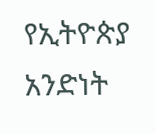የኢትዮጵያ አንድነት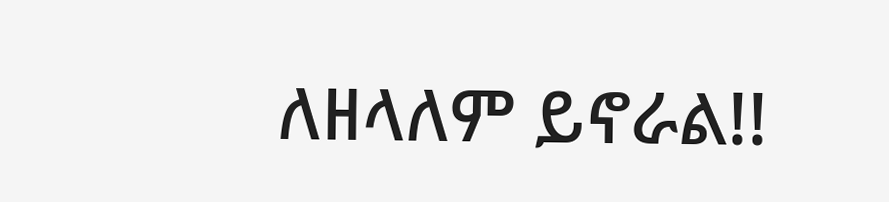ለዘላለም ይኖራል!!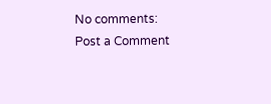No comments:
Post a Comment